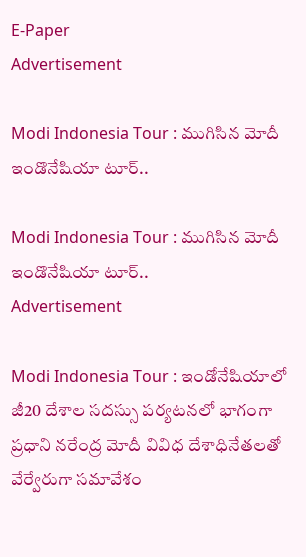E-Paper
Advertisement

Modi Indonesia Tour : ముగిసిన మోదీ ఇండొనేషియా టూర్..

Modi Indonesia Tour : ముగిసిన మోదీ ఇండొనేషియా టూర్..
Advertisement

Modi Indonesia Tour : ఇండోనేషియాలో జీ20 దేశాల సదస్సు పర్యటనలో భాగంగా ప్రధాని నరేంద్ర మోదీ వివిధ దేశాధినేతలతో వేర్వేరుగా సమావేశం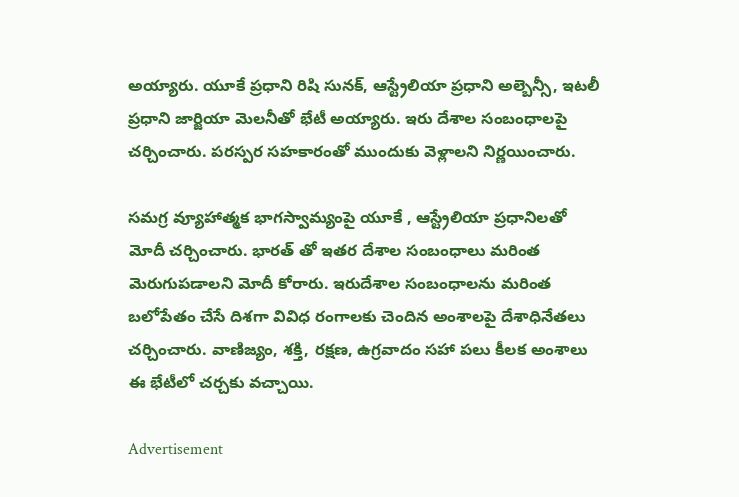అయ్యారు. యూకే ప్రధాని రిషి సునక్, ఆస్ట్రేలియా ప్రధాని అల్బెన్సీ, ఇటలీ ప్రధాని జార్జియా మెలనీతో భేటీ అయ్యారు. ఇరు దేశాల సంబంధాలపై చర్చించారు. పరస్పర సహకారంతో ముందుకు వెళ్లాలని నిర్ణయించారు.

సమగ్ర వ్యూహాత్మక భాగస్వామ్యంపై యూకే , ఆస్ట్రేలియా ప్రధానిలతో మోదీ చర్చించారు. భారత్ తో ఇతర దేశాల సంబంధాలు మరింత మెరుగుపడాలని మోదీ కోరారు. ఇరుదేశాల సంబంధాలను మరింత బలోపేతం చేసే దిశగా వివిధ రంగాలకు చెందిన అంశాలపై దేశాధినేతలు చర్చించారు. వాణిజ్యం, శక్తి, రక్షణ, ఉగ్రవాదం సహా పలు కీలక అంశాలు ఈ భేటీలో చర్చకు వచ్చాయి.

Advertisement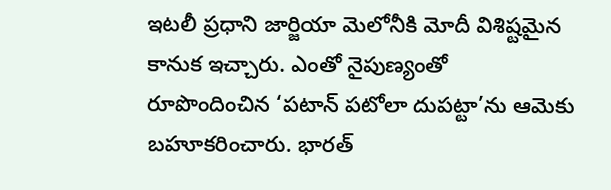ఇటలీ ప్రధాని జార్జియా మెలోనీకి మోదీ విశిష్టమైన కానుక ఇచ్చారు. ఎంతో నైపుణ్యంతో రూపొందించిన ‘పటాన్ పటోలా దుపట్టా’ను ఆమెకు బహూకరించారు. భారత్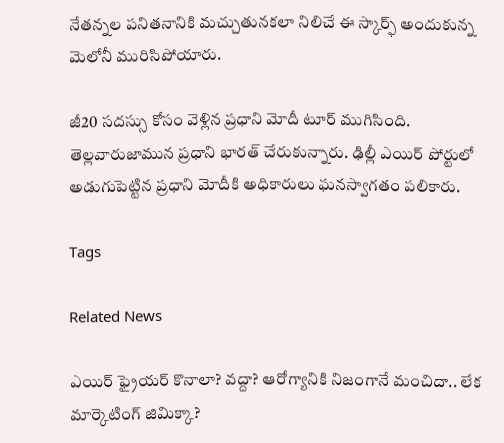నేతన్నల పనితనానికి మచ్చుతునకలా నిలిచే ఈ స్కార్ఫ్ అందుకున్న మెలోనీ మురిసిపోయారు.

జీ20 సదస్సు కోసం వెళ్లిన ప్రధాని మోదీ టూర్ ముగిసింది. తెల్లవారుజామున ప్రధాని భారత్ చేరుకున్నారు. ఢిల్లీ ఎయిర్ పోర్టులో అడుగుపెట్టిన ప్రధాని మోదీకి అధికారులు ఘనస్వాగతం పలికారు.

Tags

Related News

ఎయిర్ ఫ్రైయర్ కొనాలా? వద్దా? ఆరోగ్యానికి నిజంగానే మంచిదా.. లేక మార్కెటింగ్ జిమిక్కా?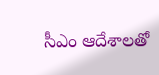సీఎం ఆదేశాలతో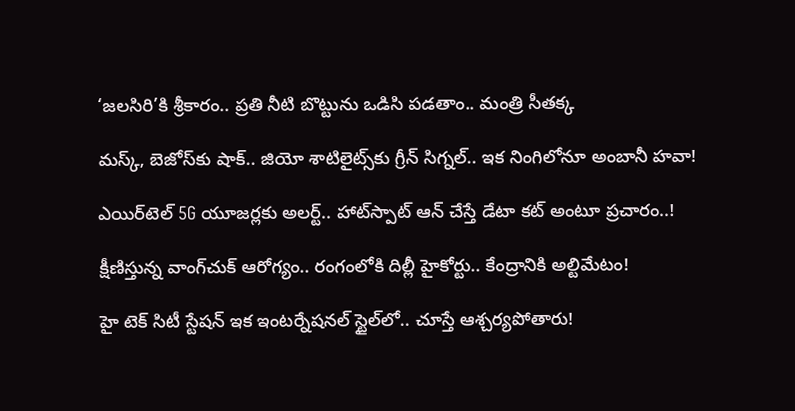‘జలసిరి’కి శ్రీకారం.. ప్రతి నీటి బొట్టును ఒడిసి పడతాం.. మంత్రి సీతక్క

మస్క్, బెజోస్‌కు షాక్.. జియో శాటిలైట్స్‌కు గ్రీన్ సిగ్నల్.. ఇక నింగిలోనూ అంబానీ హవా!

ఎయిర్‌టెల్ 5G యూజర్లకు అలర్ట్.. హాట్‌స్పాట్ ఆన్ చేస్తే డేటా కట్ అంటూ ప్రచారం..!

క్షీణిస్తున్న వాంగ్‌చుక్ ఆరోగ్యం.. రంగంలోకి దిల్లీ హైకోర్టు.. కేంద్రానికి అల్టిమేటం!

హై టెక్ సిటీ స్టేషన్ ఇక ఇంటర్నేషనల్ స్టైల్‌లో.. చూస్తే ఆశ్చర్యపోతారు!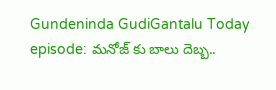Gundeninda GudiGantalu Today episode: మనోజ్ కు బాలు దెబ్బ..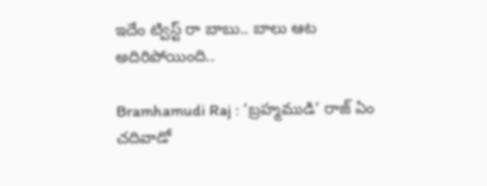ఇదేం ట్విస్ట్ రా బాబు.. బాలు ఆట అదిరిపోయింది..

Bramhamudi Raj : ‘బ్రహ్మముడి’ రాజ్ ఏం చదివాడో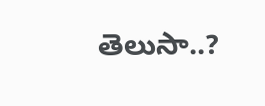తెలుసా..?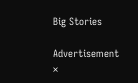Big Stories

Advertisement
×